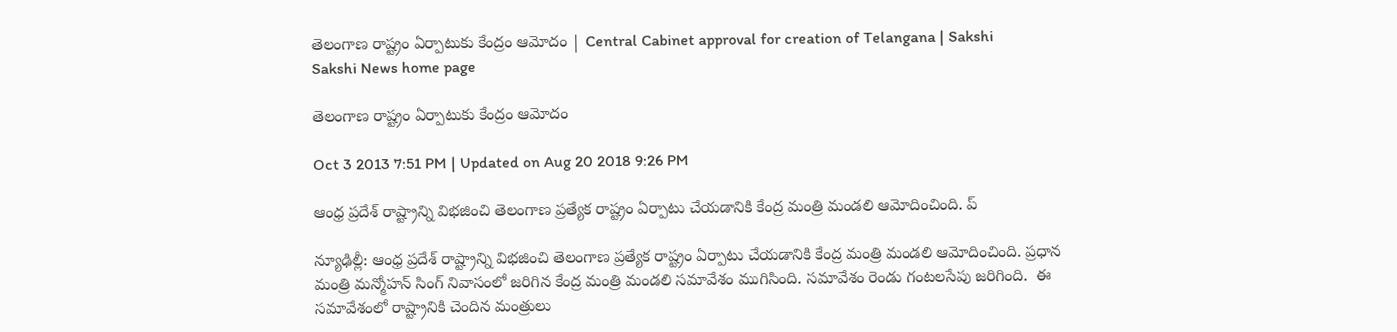తెలంగాణ రాష్ట్రం ఏర్పాటుకు కేంద్రం ఆమోదం | Central Cabinet approval for creation of Telangana | Sakshi
Sakshi News home page

తెలంగాణ రాష్ట్రం ఏర్పాటుకు కేంద్రం ఆమోదం

Oct 3 2013 7:51 PM | Updated on Aug 20 2018 9:26 PM

ఆంధ్ర ప్రదేశ్ రాష్ట్రాన్ని విభజించి తెలంగాణ ప్రత్యేక రాష్ట్రం ఏర్పాటు చేయడానికి కేంద్ర మంత్రి మండలి ఆమోదించింది. ప్

న్యూఢిల్లీ: ఆంధ్ర ప్రదేశ్ రాష్ట్రాన్ని విభజించి తెలంగాణ ప్రత్యేక రాష్ట్రం ఏర్పాటు చేయడానికి కేంద్ర మంత్రి మండలి ఆమోదించింది. ప్రధాన మంత్రి మన్మోహన్ సింగ్ నివాసంలో జరిగిన కేంద్ర మంత్రి మండలి సమావేశం ముగిసింది. సమావేశం రెండు గంటలసేపు జరిగింది.  ఈ సమావేశంలో రాష్ట్రానికి చెందిన మంత్రులు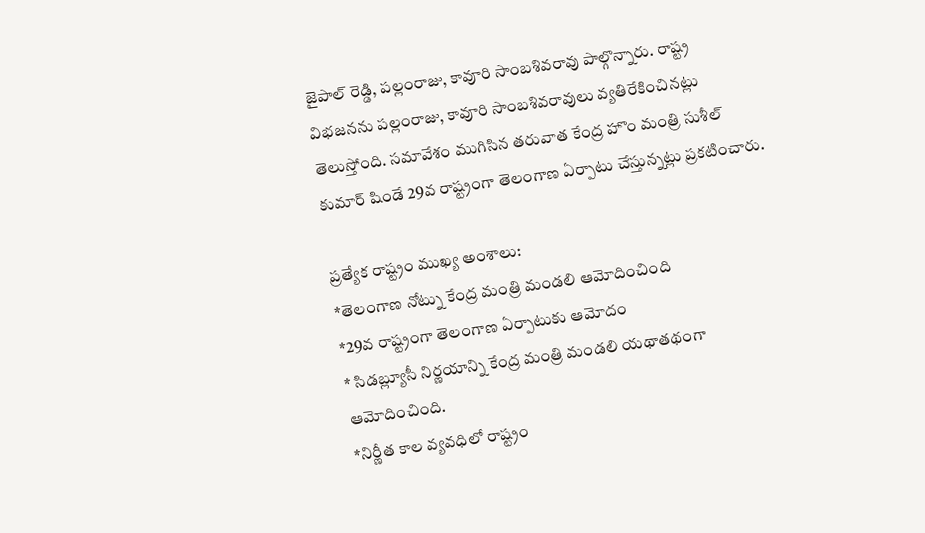జైపాల్ రెడ్డి, పల్లంరాజు, కావూరి సాంబశివరావు పాల్గొన్నారు. రాష్ట్ర విభజనను పల్లంరాజు, కావూరి సాంబశివరావులు వ్యతిరేకించినట్లు తెలుస్తోంది. సమావేశం ముగిసిన తరువాత కేంద్ర హొం మంత్రి సుశీల్ కుమార్ షిండే 29వ రాష్ట్రంగా తెలంగాణ ఏర్పాటు చేస్తున్నట్లు ప్రకటించారు.

ప్రత్యేక రాష్ట్రం ముఖ్య అంశాలు:
*తెలంగాణ నోట్ను కేంద్ర మంత్రి మండలి ఆమోదించింది
*29వ రాష్ట్రంగా తెలంగాణ ఏర్పాటుకు ఆమోదం
* సిడబ్ల్యూసీ నిర్ణయాన్ని కేంద్ర మంత్రి మండలి యథాతథంగా ఆమోదించింది.
*నిర్ణీత కాల వ్యవధిలో రాష్ట్రం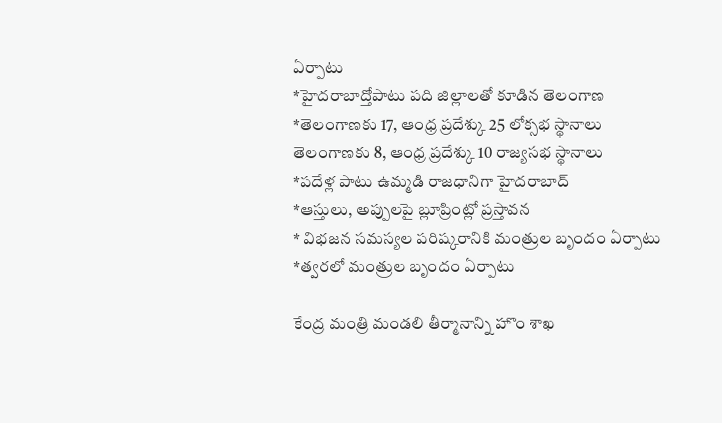ఏర్పాటు
*హైదరాబాద్తోపాటు పది జిల్లాలతో కూడిన తెలంగాణ
*తెలంగాణకు 17, ఆంధ్ర ప్రదేశ్కు 25 లోక్సభ స్థానాలు
తెలంగాణకు 8, ఆంధ్ర ప్రదేశ్కు 10 రాజ్యసభ స్థానాలు
*పదేళ్ల పాటు ఉమ్మడి రాజధానిగా హైదరాబాద్
*ఆస్తులు, అప్పులపై బ్లూప్రింట్లో ప్రస్తావన
* విభజన సమస్యల పరిష్కరానికి మంత్రుల బృందం ఏర్పాటు
*త్వరలో మంత్రుల బృందం ఏర్పాటు

కేంద్ర మంత్రి మండలి తీర్మానాన్ని హొం శాఖ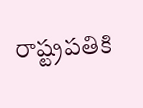రాష్ట్రపతికి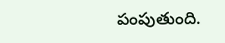పంపుతుంది.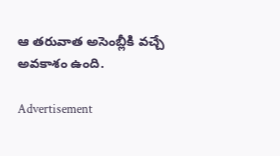ఆ తరువాత అసెంబ్లీకి వచ్చే అవకాశం ఉంది.

Advertisement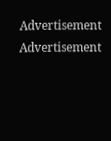Advertisement
Advertisement